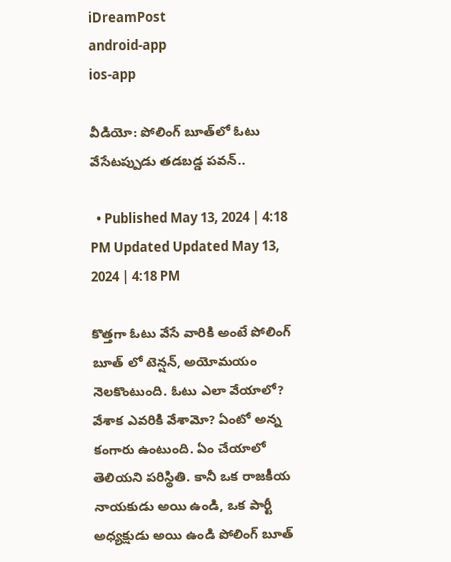iDreamPost
android-app
ios-app

వీడియో: పోలింగ్ బూత్‌లో ఓటు వేసేటప్పుడు తడబడ్డ పవన్..

  • Published May 13, 2024 | 4:18 PM Updated Updated May 13, 2024 | 4:18 PM

కొత్తగా ఓటు వేసే వారికి అంటే పోలింగ్ బూత్ లో టెన్షన్, అయోమయం నెలకొంటుంది. ఓటు ఎలా వేయాలో? వేశాక ఎవరికి వేశామో? ఏంటో అన్న కంగారు ఉంటుంది. ఏం చేయాలో తెలియని పరిస్థితి. కానీ ఒక రాజకీయ నాయకుడు అయి ఉండి, ఒక పార్టీ అధ్యక్షుడు అయి ఉండి పోలింగ్ బూత్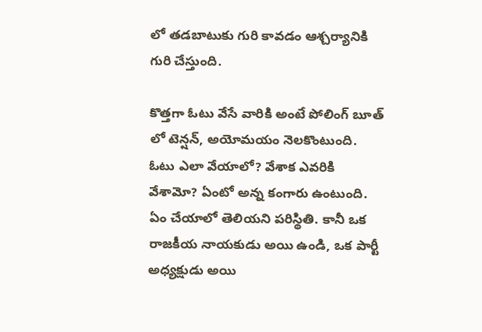లో తడబాటుకు గురి కావడం ఆశ్చర్యానికి గురి చేస్తుంది.

కొత్తగా ఓటు వేసే వారికి అంటే పోలింగ్ బూత్ లో టెన్షన్, అయోమయం నెలకొంటుంది. ఓటు ఎలా వేయాలో? వేశాక ఎవరికి వేశామో? ఏంటో అన్న కంగారు ఉంటుంది. ఏం చేయాలో తెలియని పరిస్థితి. కానీ ఒక రాజకీయ నాయకుడు అయి ఉండి, ఒక పార్టీ అధ్యక్షుడు అయి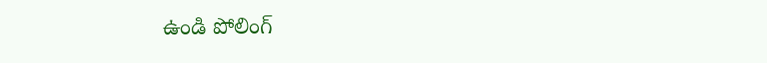ఉండి పోలింగ్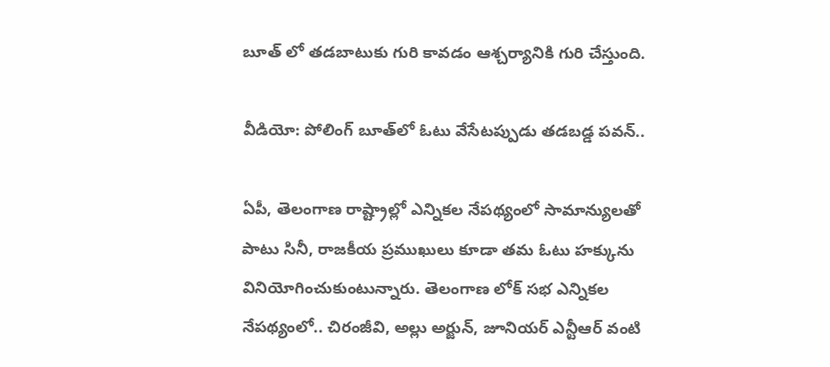బూత్ లో తడబాటుకు గురి కావడం ఆశ్చర్యానికి గురి చేస్తుంది.

వీడియో: పోలింగ్ బూత్‌లో ఓటు వేసేటప్పుడు తడబడ్డ పవన్..

ఏపీ, తెలంగాణ రాష్ట్రాల్లో ఎన్నికల నేపథ్యంలో సామాన్యులతో పాటు సినీ, రాజకీయ ప్రముఖులు కూడా తమ ఓటు హక్కును వినియోగించుకుంటున్నారు. తెలంగాణ లోక్ సభ ఎన్నికల నేపథ్యంలో.. చిరంజీవి, అల్లు అర్జున్, జూనియర్ ఎన్టీఆర్ వంటి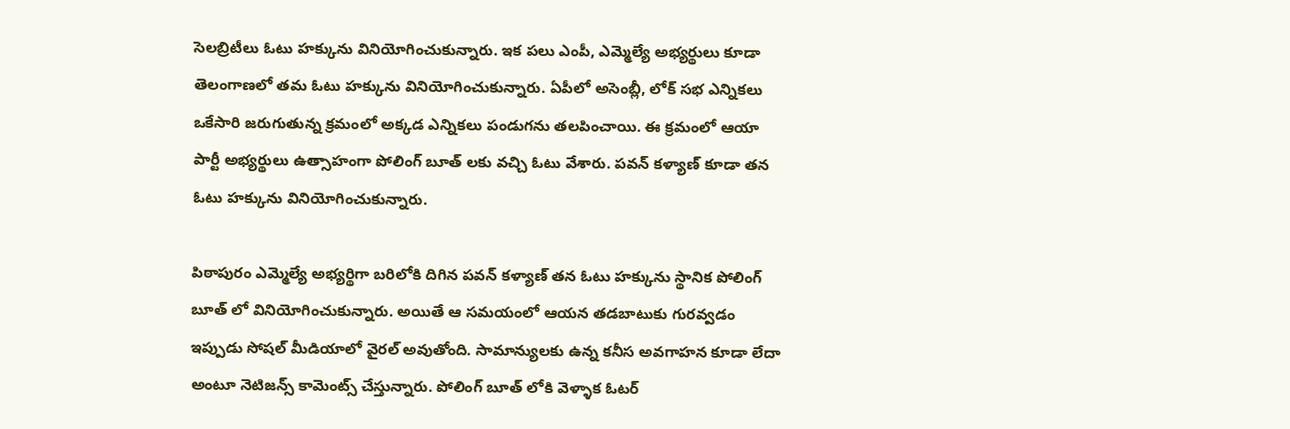సెలబ్రిటీలు ఓటు హక్కును వినియోగించుకున్నారు. ఇక పలు ఎంపీ, ఎమ్మెల్యే అభ్యర్థులు కూడా తెలంగాణలో తమ ఓటు హక్కును వినియోగించుకున్నారు. ఏపీలో అసెంబ్లీ, లోక్ సభ ఎన్నికలు ఒకేసారి జరుగుతున్న క్రమంలో అక్కడ ఎన్నికలు పండుగను తలపించాయి. ఈ క్రమంలో ఆయా పార్టీ అభ్యర్థులు ఉత్సాహంగా పోలింగ్ బూత్ లకు వచ్చి ఓటు వేశారు. పవన్ కళ్యాణ్ కూడా తన ఓటు హక్కును వినియోగించుకున్నారు.

పిఠాపురం ఎమ్మెల్యే అభ్యర్థిగా బరిలోకి దిగిన పవన్ కళ్యాణ్ తన ఓటు హక్కును స్థానిక పోలింగ్ బూత్ లో వినియోగించుకున్నారు. అయితే ఆ సమయంలో ఆయన తడబాటుకు గురవ్వడం ఇప్పుడు సోషల్ మీడియాలో వైరల్ అవుతోంది. సామాన్యులకు ఉన్న కనీస అవగాహన కూడా లేదా అంటూ నెటిజన్స్ కామెంట్స్ చేస్తున్నారు. పోలింగ్ బూత్ లోకి వెళ్ళాక ఓటర్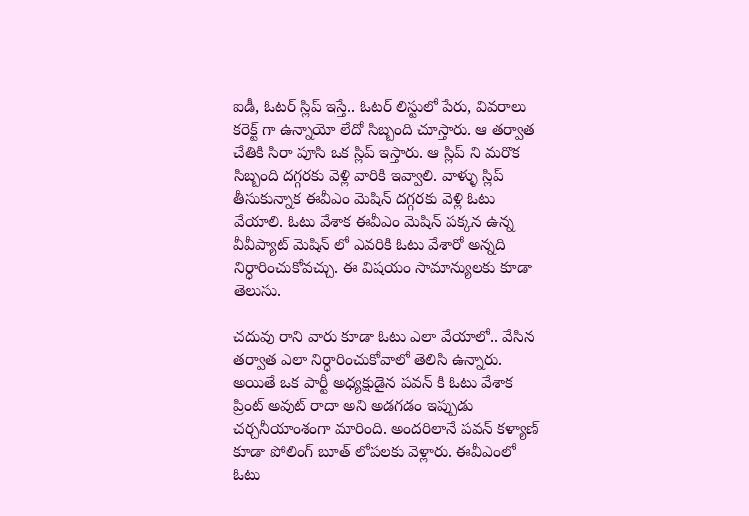ఐడీ, ఓటర్ స్లిప్ ఇస్తే.. ఓటర్ లిస్టులో పేరు, వివరాలు కరెక్ట్ గా ఉన్నాయో లేదో సిబ్బంది చూస్తారు. ఆ తర్వాత చేతికి సిరా పూసి ఒక స్లిప్ ఇస్తారు. ఆ స్లిప్ ని మరొక సిబ్బంది దగ్గరకు వెళ్లి వారికి ఇవ్వాలి. వాళ్ళు స్లిప్ తీసుకున్నాక ఈవీఎం మెషిన్ దగ్గరకు వెళ్లి ఓటు వేయాలి. ఓటు వేశాక ఈవీఎం మెషిన్ పక్కన ఉన్న వీవీప్యాట్ మెషిన్ లో ఎవరికి ఓటు వేశారో అన్నది నిర్ధారించుకోవచ్చు. ఈ విషయం సామాన్యులకు కూడా తెలుసు.

చదువు రాని వారు కూడా ఓటు ఎలా వేయాలో.. వేసిన తర్వాత ఎలా నిర్ధారించుకోవాలో తెలిసి ఉన్నారు. అయితే ఒక పార్టీ అధ్యక్షుడైన పవన్ కి ఓటు వేశాక ప్రింట్ అవుట్ రాదా అని అడగడం ఇప్పుడు చర్చనీయాంశంగా మారింది. అందరిలానే పవన్ కళ్యాణ్ కూడా పోలింగ్ బూత్ లోపలకు వెళ్లారు. ఈవీఎంలో ఓటు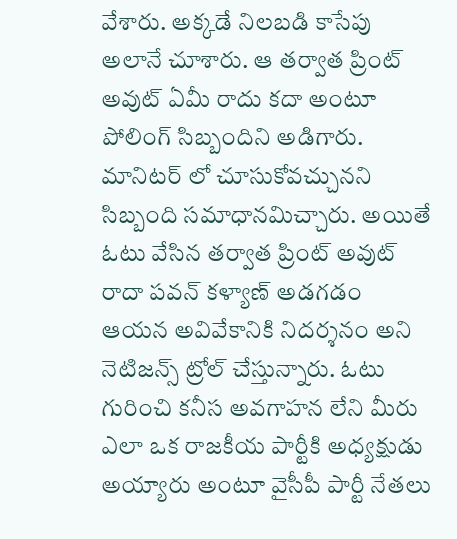వేశారు. అక్కడే నిలబడి కాసేపు అలానే చూశారు. ఆ తర్వాత ప్రింట్ అవుట్ ఏమీ రాదు కదా అంటూ పోలింగ్ సిబ్బందిని అడిగారు. మానిటర్ లో చూసుకోవచ్చునని సిబ్బంది సమాధానమిచ్చారు. అయితే ఓటు వేసిన తర్వాత ప్రింట్ అవుట్ రాదా పవన్ కళ్యాణ్ అడగడం ఆయన అవివేకానికి నిదర్శనం అని నెటిజన్స్ ట్రోల్ చేస్తున్నారు. ఓటు గురించి కనీస అవగాహన లేని మీరు ఎలా ఒక రాజకీయ పార్టీకి అధ్యక్షుడు అయ్యారు అంటూ వైసీపీ పార్టీ నేతలు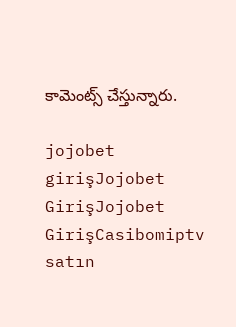కామెంట్స్ చేస్తున్నారు.

jojobet girişJojobet GirişJojobet GirişCasibomiptv satın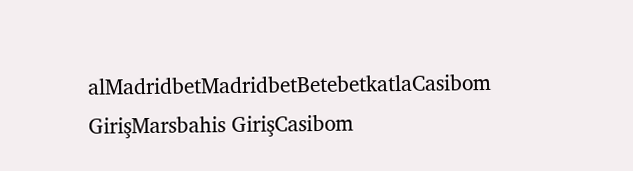alMadridbetMadridbetBetebetkatlaCasibom GirişMarsbahis GirişCasibom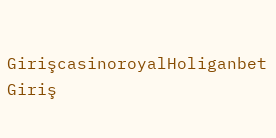GirişcasinoroyalHoliganbet Giriş